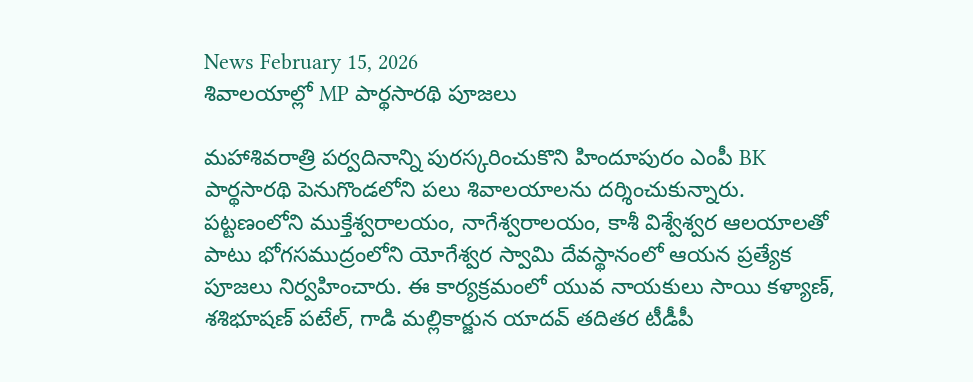News February 15, 2026
శివాలయాల్లో MP పార్థసారథి పూజలు

మహాశివరాత్రి పర్వదినాన్ని పురస్కరించుకొని హిందూపురం ఎంపీ BK పార్థసారథి పెనుగొండలోని పలు శివాలయాలను దర్శించుకున్నారు. పట్టణంలోని ముక్తేశ్వరాలయం, నాగేశ్వరాలయం, కాశీ విశ్వేశ్వర ఆలయాలతో పాటు భోగసముద్రంలోని యోగేశ్వర స్వామి దేవస్థానంలో ఆయన ప్రత్యేక పూజలు నిర్వహించారు. ఈ కార్యక్రమంలో యువ నాయకులు సాయి కళ్యాణ్, శశిభూషణ్ పటేల్, గాడి మల్లికార్జున యాదవ్ తదితర టీడీపీ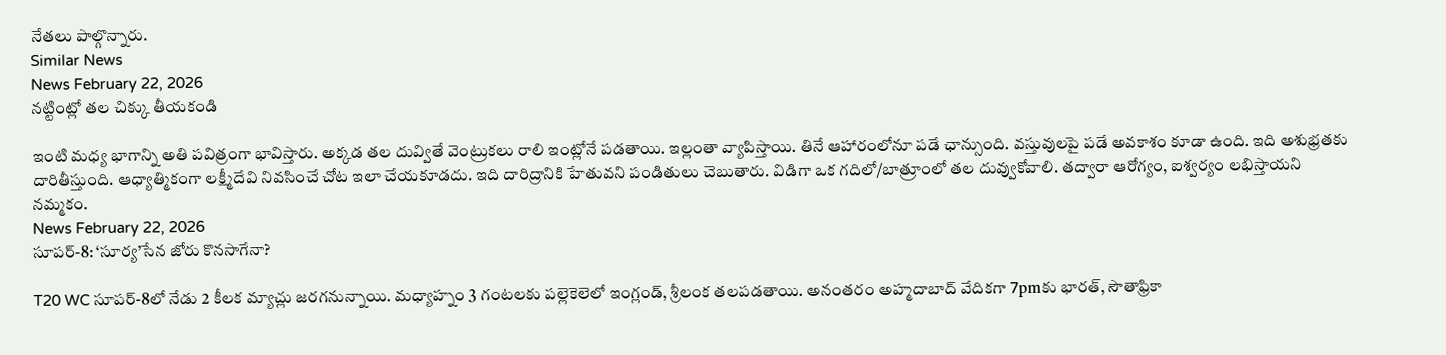నేతలు పాల్గొన్నారు.
Similar News
News February 22, 2026
నట్టింట్లో తల చిక్కు తీయకండి

ఇంటి మధ్య భాగాన్ని అతి పవిత్రంగా భావిస్తారు. అక్కడ తల దువ్వితే వెంట్రుకలు రాలి ఇంట్లోనే పడతాయి. ఇల్లంతా వ్యాపిస్తాయి. తినే ఆహారంలోనూ పడే ఛాన్సుంది. వస్తువులపై పడే అవకాశం కూడా ఉంది. ఇది అశుభ్రతకు దారితీస్తుంది. ఆధ్యాత్మికంగా లక్ష్మీదేవి నివసించే చోట ఇలా చేయకూడదు. ఇది దారిద్రానికి హేతువని పండితులు చెబుతారు. విడిగా ఒక గదిలో/బాత్రూంలో తల దువ్వుకోవాలి. తద్వారా ఆరోగ్యం, ఐశ్వర్యం లభిస్తాయని నమ్మకం.
News February 22, 2026
సూపర్-8: ‘సూర్య’సేన జోరు కొనసాగేనా?

T20 WC సూపర్-8లో నేడు 2 కీలక మ్యాచ్లు జరగనున్నాయి. మధ్యాహ్నం 3 గంటలకు పల్లెకెలెలో ఇంగ్లండ్, శ్రీలంక తలపడతాయి. అనంతరం అహ్మదాబాద్ వేదికగా 7pmకు భారత్, సౌతాఫ్రికా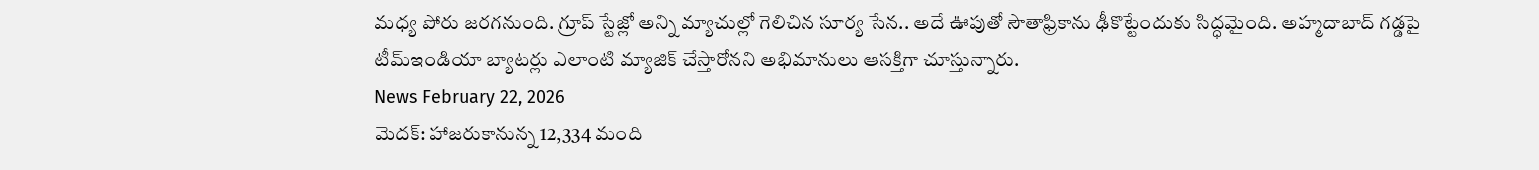మధ్య పోరు జరగనుంది. గ్రూప్ స్టేజ్లో అన్ని మ్యాచుల్లో గెలిచిన సూర్య సేన.. అదే ఊపుతో సౌతాఫ్రికాను ఢీకొట్టేందుకు సిద్ధమైంది. అహ్మదాబాద్ గడ్డపై టీమ్ఇండియా బ్యాటర్లు ఎలాంటి మ్యాజిక్ చేస్తారోనని అభిమానులు ఆసక్తిగా చూస్తున్నారు.
News February 22, 2026
మెదక్: హాజరుకానున్న 12,334 మంది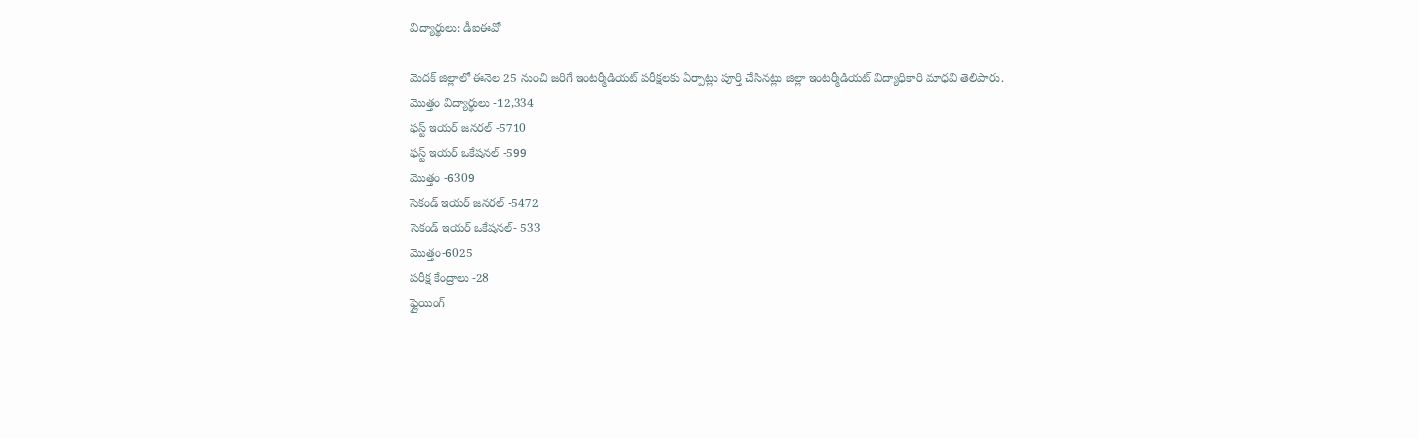విద్యార్థులు: డీఐఈవో

మెదక్ జిల్లాలో ఈనెల 25 నుంచి జరిగే ఇంటర్మీడియట్ పరీక్షలకు ఏర్పాట్లు పూర్తి చేసినట్లు జిల్లా ఇంటర్మీడియట్ విద్యాధికారి మాధవి తెలిపారు.
మొత్తం విద్యార్థులు -12,334
ఫస్ట్ ఇయర్ జనరల్ -5710
ఫస్ట్ ఇయర్ ఒకేషనల్ -599
మొత్తం -6309
సెకండ్ ఇయర్ జనరల్ -5472
సెకండ్ ఇయర్ ఒకేషనల్- 533
మొత్తం-6025
పరీక్ష కేంద్రాలు -28
ఫ్లైయింగ్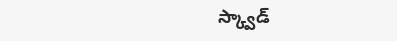స్క్వాడ్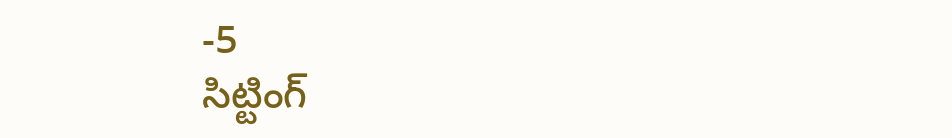-5
సిట్టింగ్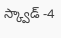స్క్వాడ్ -4